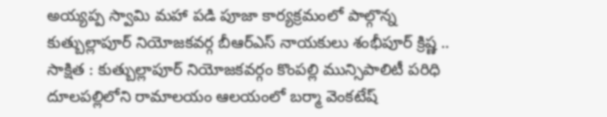అయ్యప్ప స్వామి మహా పడి పూజా కార్యక్రమంలో పాల్గొన్న కుత్బుల్లాపూర్ నియోజకవర్గ బీఆర్ఎస్ నాయకులు శంభీపూర్ క్రిష్ణ ..
సాక్షిత : కుత్బుల్లాపూర్ నియోజకవర్గం కొంపల్లి మున్సిపాలిటీ పరిధి దూలపల్లిలోని రామాలయం ఆలయంలో బర్మా వెంకటేష్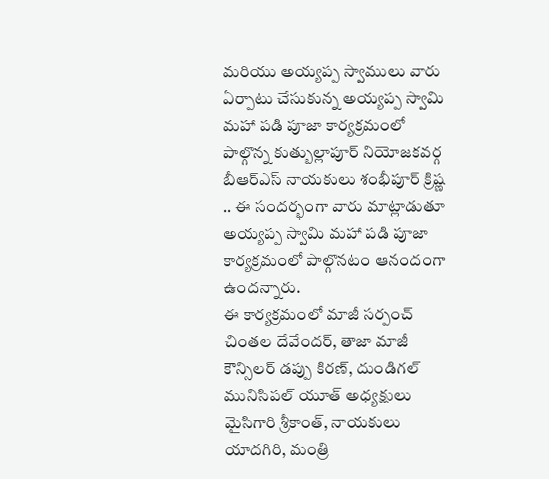మరియు అయ్యప్ప స్వాములు వారు ఏర్పాటు చేసుకున్న అయ్యప్ప స్వామి మహా పడి పూజా కార్యక్రమంలో పాల్గొన్న కుత్బుల్లాపూర్ నియోజకవర్గ బీఆర్ఎస్ నాయకులు శంభీపూర్ క్రిష్ణ .. ఈ సందర్భంగా వారు మాట్లాడుతూ అయ్యప్ప స్వామి మహా పడి పూజా కార్యక్రమంలో పాల్గొనటం ఆనందంగా ఉందన్నారు.
ఈ కార్యక్రమంలో మాజీ సర్పంచ్ చింతల దేవేందర్, తాజా మాజీ కౌన్సిలర్ డప్పు కిరణ్, దుండిగల్ మునిసిపల్ యూత్ అధ్యక్షులు మైసిగారి శ్రీకాంత్, నాయకులు యాదగిరి, మంత్రి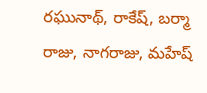రఘునాథ్, రాకేష్, బర్మా రాజు, నాగరాజు, మహేష్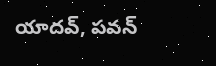యాదవ్, పవన్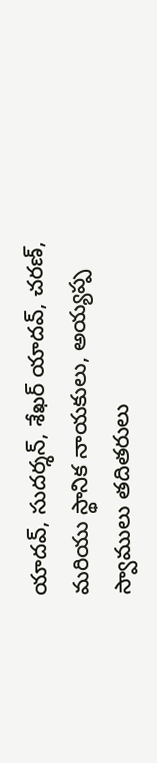యాదవ్, సుదర్శన్, శేఖర్ యాదవ్, చరణ్, మరియు స్థానిక నాయకులు, అయ్యప్ప స్వాములు తదితరులు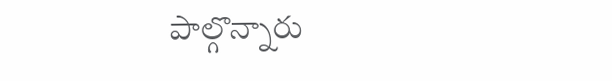పాల్గొన్నారు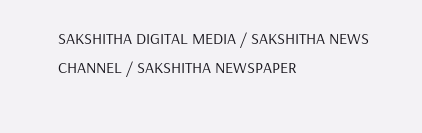SAKSHITHA DIGITAL MEDIA / SAKSHITHA NEWS CHANNEL / SAKSHITHA NEWSPAPER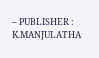– PUBLISHER : K.MANJULATHA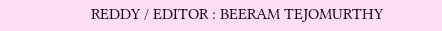REDDY / EDITOR : BEERAM TEJOMURTHY